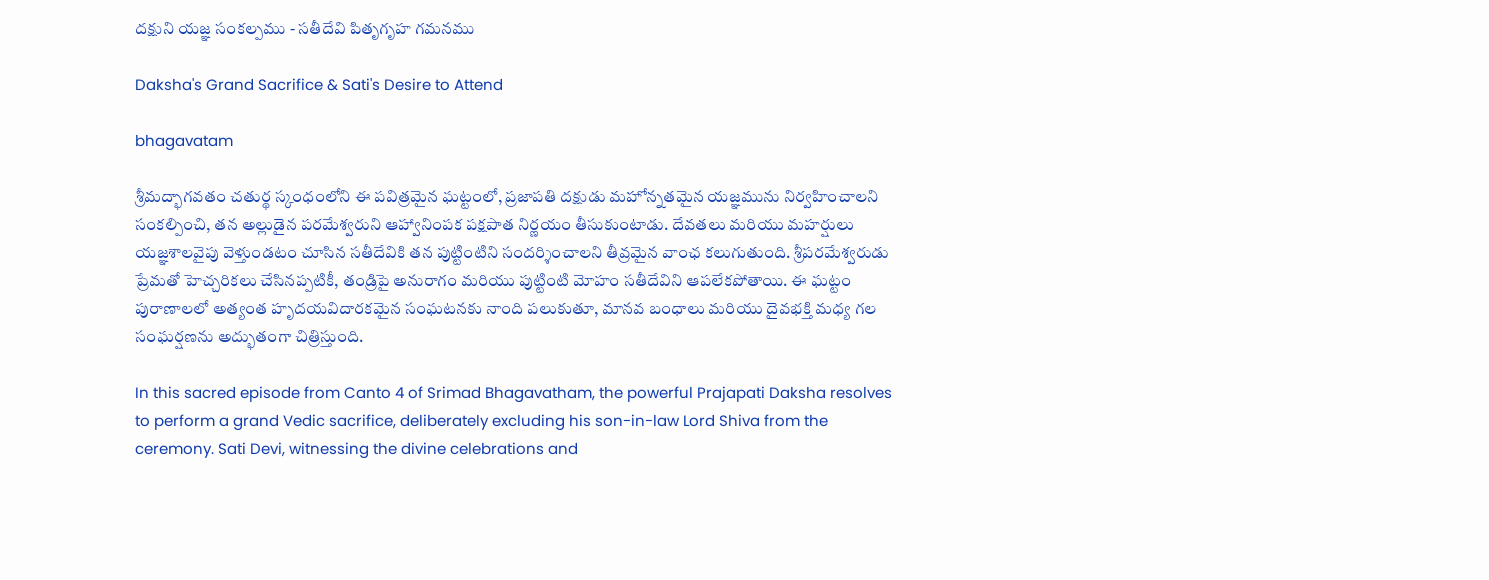దక్షుని యజ్ఞ సంకల్పము - సతీదేవి పితృగృహ గమనము

Daksha's Grand Sacrifice & Sati's Desire to Attend

bhagavatam

శ్రీమద్భాగవతం చతుర్థ స్కంధంలోని ఈ పవిత్రమైన ఘట్టంలో, ప్రజాపతి దక్షుడు మహోన్నతమైన యజ్ఞమును నిర్వహించాలని సంకల్పించి, తన అల్లుడైన పరమేశ్వరుని ఆహ్వానింపక పక్షపాత నిర్ణయం తీసుకుంటాడు. దేవతలు మరియు మహర్షులు యజ్ఞశాలవైపు వెళ్తుండటం చూసిన సతీదేవికి తన పుట్టింటిని సందర్శించాలని తీవ్రమైన వాంఛ కలుగుతుంది. శ్రీపరమేశ్వరుడు ప్రేమతో హెచ్చరికలు చేసినప్పటికీ, తండ్రిపై అనురాగం మరియు పుట్టింటి మోహం సతీదేవిని ఆపలేకపోతాయి. ఈ ఘట్టం పురాణాలలో అత్యంత హృదయవిదారకమైన సంఘటనకు నాంది పలుకుతూ, మానవ బంధాలు మరియు దైవభక్తి మధ్య గల సంఘర్షణను అద్భుతంగా చిత్రిస్తుంది.

In this sacred episode from Canto 4 of Srimad Bhagavatham, the powerful Prajapati Daksha resolves to perform a grand Vedic sacrifice, deliberately excluding his son-in-law Lord Shiva from the ceremony. Sati Devi, witnessing the divine celebrations and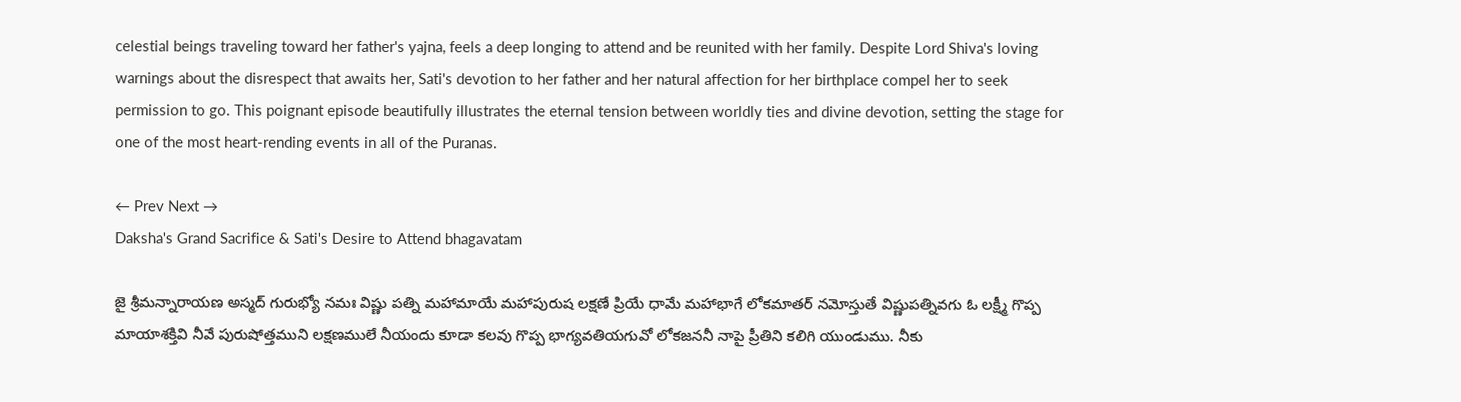celestial beings traveling toward her father's yajna, feels a deep longing to attend and be reunited with her family. Despite Lord Shiva's loving warnings about the disrespect that awaits her, Sati's devotion to her father and her natural affection for her birthplace compel her to seek permission to go. This poignant episode beautifully illustrates the eternal tension between worldly ties and divine devotion, setting the stage for one of the most heart-rending events in all of the Puranas.

← Prev Next →
Daksha's Grand Sacrifice & Sati's Desire to Attend bhagavatam

జై శ్రీమన్నారాయణ అస్మద్ గురుభ్యో నమః విష్ణు పత్ని మహామాయే మహాపురుష లక్షణే ప్రియే ధామే మహాభాగే లోకమాతర్ నమోస్తుతే విష్ణుపత్నివగు ఓ లక్ష్మీ గొప్ప మాయాశక్తివి నీవే పురుషోత్తముని లక్షణములే నీయందు కూడా కలవు గొప్ప భాగ్యవతియగువో లోకజననీ నాపై ప్రీతిని కలిగి యుండుము. నీకు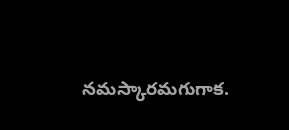నమస్కారమగుగాక.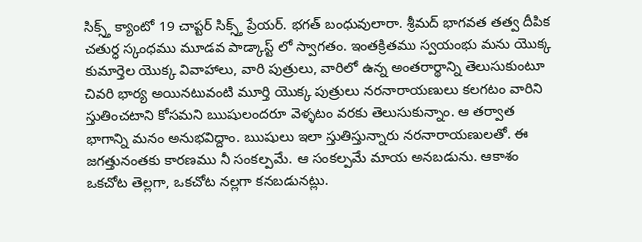సిక్స్త్ క్యాంటో 19 చాప్టర్ సిక్స్త్ ప్రేయర్. భగత్ బంధువులారా. శ్రీమద్ భాగవత తత్వ దీపిక చతుర్ధ స్కంధము మూడవ పాడ్కాస్ట్ లో స్వాగతం. ఇంతక్రితము స్వయంభు మను యొక్క కుమార్తెల యొక్క వివాహాలు, వారి పుత్రులు, వారిలో ఉన్న అంతరార్థాన్ని తెలుసుకుంటూ చివరి భార్య అయినటువంటి మూర్తి యొక్క పుత్రులు నరనారాయణులు కలగటం వారిని స్తుతించటాని కోసమని ఋషులందరూ వెళ్ళటం వరకు తెలుసుకున్నాం. ఆ తర్వాత భాగాన్ని మనం అనుభవిద్దాం. ఋషులు ఇలా స్తుతిస్తున్నారు నరనారాయణులతో. ఈ జగత్తునంతకు కారణము నీ సంకల్పమే. ఆ సంకల్పమే మాయ అనబడును. ఆకాశం ఒకచోట తెల్లగా, ఒకచోట నల్లగా కనబడునట్లు.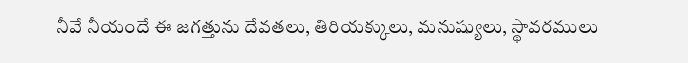నీవే నీయందే ఈ జగత్తును దేవతలు, తిరియక్కులు, మనుష్యులు, స్థావరములు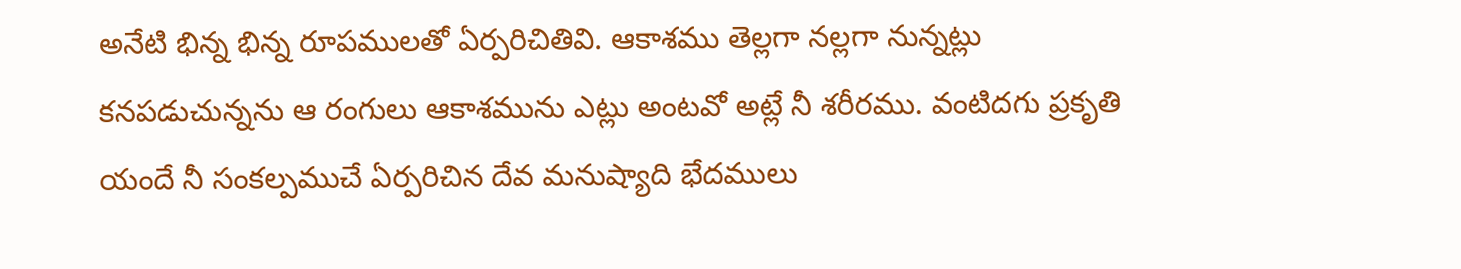అనేటి భిన్న భిన్న రూపములతో ఏర్పరిచితివి. ఆకాశము తెల్లగా నల్లగా నున్నట్లు కనపడుచున్నను ఆ రంగులు ఆకాశమును ఎట్లు అంటవో అట్లే నీ శరీరము. వంటిదగు ప్రకృతి యందే నీ సంకల్పముచే ఏర్పరిచిన దేవ మనుష్యాది భేదములు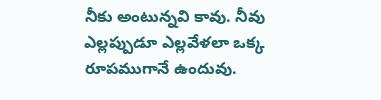నీకు అంటున్నవి కావు. నీవు ఎల్లప్పుడూ ఎల్లవేళలా ఒక్క రూపముగానే ఉందువు.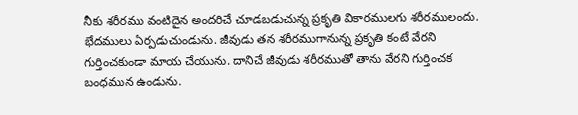నీకు శరీరము వంటిదైన అందరిచే చూడబడుచున్న ప్రకృతి వికారములగు శరీరములందు. భేదములు ఏర్పడుచుండును. జీవుడు తన శరీరముగానున్న ప్రకృతి కంటే వేరని గుర్తించకుండా మాయ చేయును. దానిచే జీవుడు శరీరముతో తాను వేరని గుర్తించక బంధమున ఉండును.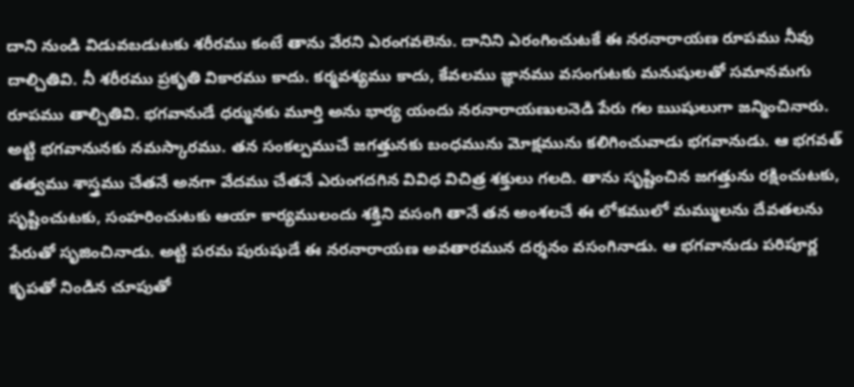దాని నుండి విడువబడుటకు శరీరము కంటే తాను వేరని ఎరంగవలెను. దానిని ఎరంగించుటకే ఈ నరనారాయణ రూపము నీవు దాల్చితివి. నీ శరీరము ప్రకృతి వికారము కాదు. కర్మవశ్యము కాదు, కేవలము జ్ఞానము వసంగుటకు మనుషులతో సమానమగు రూపము తాల్చితివి. భగవానుడే ధర్మునకు మూర్తి అను భార్య యందు నరనారాయణులనెడి పేరు గల ఋషులుగా జన్మించినారు. అట్టి భగవానునకు నమస్కారము. తన సంకల్పముచే జగత్తునకు బంధమును మోక్షమును కలిగించువాడు భగవానుడు. ఆ భగవత్ తత్వము శాస్త్రము చేతనే అనగా వేదము చేతనే ఎరుంగదగిన వివిధ విచిత్ర శక్తులు గలది. తాను సృష్టించిన జగత్తును రక్షించుటకు, సృష్టించుటకు, సంహరించుటకు ఆయా కార్యములందు శక్తిని వసంగి తానే తన అంశలచే ఈ లోకములో మమ్ములను దేవతలను పేరుతో సృజించినాడు. అట్టి పరమ పురుషుడే ఈ నరనారాయణ అవతారమున దర్శనం వసంగినాడు. ఆ భగవానుడు పరిపూర్ణ కృపతో నిండిన చూపుతో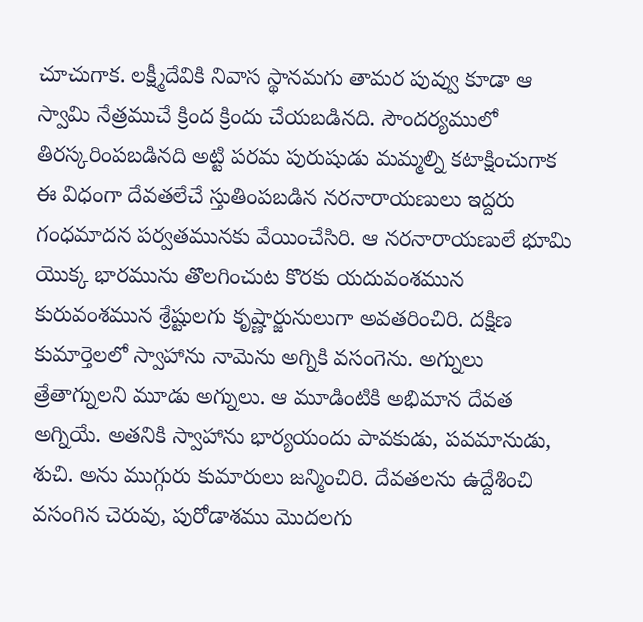చూచుగాక. లక్ష్మీదేవికి నివాస స్థానమగు తామర పువ్వు కూడా ఆ స్వామి నేత్రముచే క్రింద క్రిందు చేయబడినది. సౌందర్యములో తిరస్కరింపబడినది అట్టి పరమ పురుషుడు మమ్మల్ని కటాక్షించుగాక ఈ విధంగా దేవతలేచే స్తుతింపబడిన నరనారాయణులు ఇద్దరు గంధమాదన పర్వతమునకు వేయించేసిరి. ఆ నరనారాయణులే భూమి యొక్క భారమును తొలగించుట కొరకు యదువంశమున కురువంశమున శ్రేష్టులగు కృష్ణార్జునులుగా అవతరించిరి. దక్షిణ కుమార్తెలలో స్వాహాను నామెను అగ్నికి వసంగెను. అగ్నులు త్రేతాగ్నులని మూడు అగ్నులు. ఆ మూడింటికి అభిమాన దేవత అగ్నియే. అతనికి స్వాహాను భార్యయందు పావకుడు, పవమానుడు, శుచి. అను ముగ్గురు కుమారులు జన్మించిరి. దేవతలను ఉద్దేశించి వసంగిన చెరువు, పురోడాశము మొదలగు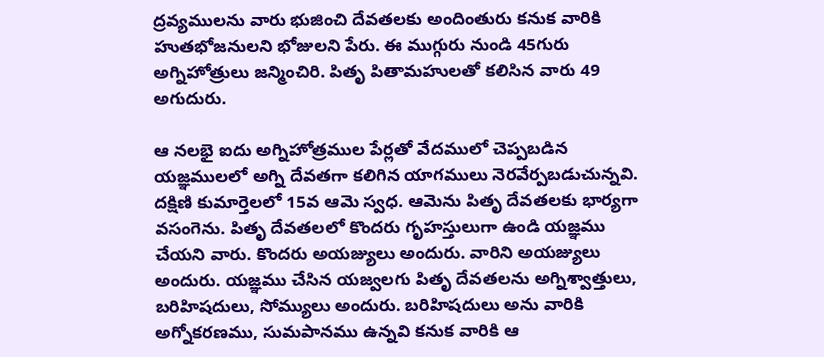ద్రవ్యములను వారు భుజించి దేవతలకు అందింతురు కనుక వారికి హుతభోజనులని భోజులని పేరు. ఈ ముగ్గురు నుండి 45గురు అగ్నిహోత్రులు జన్మించిరి. పితృ పితామహులతో కలిసిన వారు 49 అగుదురు.

ఆ నలభై ఐదు అగ్నిహోత్రముల పేర్లతో వేదములో చెప్పబడిన యజ్ఞములలో అగ్ని దేవతగా కలిగిన యాగములు నెరవేర్పబడుచున్నవి. దక్షిణి కుమార్తెలలో 15వ ఆమె స్వధ. ఆమెను పితృ దేవతలకు భార్యగా వసంగెను. పితృ దేవతలలో కొందరు గృహస్తులుగా ఉండి యజ్ఞము చేయని వారు. కొందరు అయజ్యులు అందురు. వారిని అయజ్యులు అందురు. యజ్ఞము చేసిన యజ్వలగు పితృ దేవతలను అగ్నిశ్వాత్తులు, బరిహిషదులు, సోమ్యులు అందురు. బరిహిషదులు అను వారికి అగ్నోకరణము, సుమపానము ఉన్నవి కనుక వారికి ఆ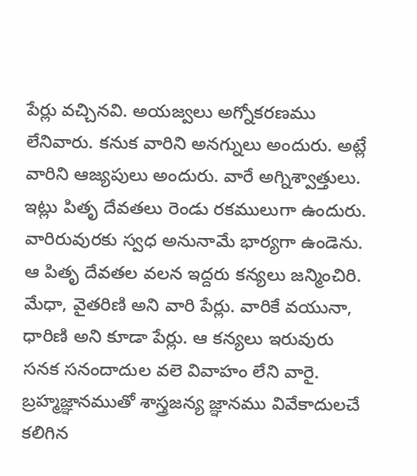పేర్లు వచ్చినవి. అయజ్వలు అగ్నోకరణము లేనివారు. కనుక వారిని అనగ్నులు అందురు. అట్లే వారిని ఆజ్యపులు అందురు. వారే అగ్నిశ్వాత్తులు. ఇట్లు పితృ దేవతలు రెండు రకములుగా ఉందురు. వారిరువురకు స్వధ అనునామే భార్యగా ఉండెను. ఆ పితృ దేవతల వలన ఇద్దరు కన్యలు జన్మించిరి. మేధా, వైతరిణి అని వారి పేర్లు. వారికే వయునా, ధారిణి అని కూడా పేర్లు. ఆ కన్యలు ఇరువురు సనక సనందాదుల వలె వివాహం లేని వారై. బ్రహ్మజ్ఞానముతో శాస్త్రజన్య జ్ఞానము వివేకాదులచే కలిగిన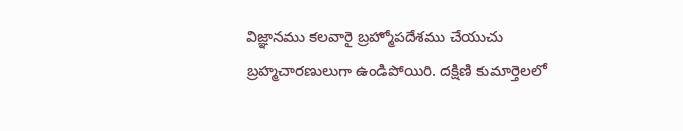విజ్ఞానము కలవారై బ్రహ్మోపదేశము చేయుచు బ్రహ్మచారణులుగా ఉండిపోయిరి. దక్షిణి కుమార్తెలలో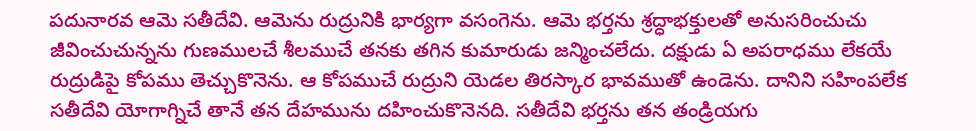పదునారవ ఆమె సతీదేవి. ఆమెను రుద్రునికి భార్యగా వసంగెను. ఆమె భర్తను శ్రద్ధాభక్తులతో అనుసరించుచు జీవించుచున్నను గుణములచే శీలముచే తనకు తగిన కుమారుడు జన్మించలేదు. దక్షుడు ఏ అపరాధము లేకయే రుద్రుడిపై కోపము తెచ్చుకొనెను. ఆ కోపముచే రుద్రుని యెడల తిరస్కార భావముతో ఉండెను. దానిని సహింపలేక సతీదేవి యోగాగ్నిచే తానే తన దేహమును దహించుకొనెనది. సతీదేవి భర్తను తన తండ్రియగు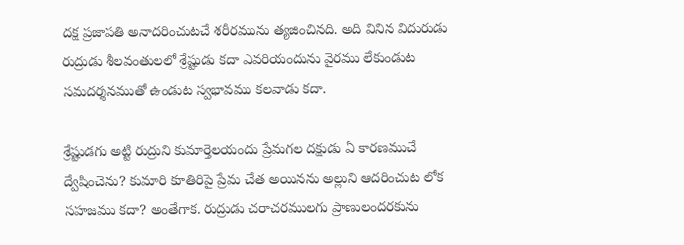దక్ష ప్రజాపతి అనాదరించుటచే శరీరమును త్యజించినది. అది వినిన విదురుడు రుద్రుడు శీలవంతులలో శ్రేష్టుడు కదా ఎవరియందును వైరము లేకుండుట సమదర్శనముతో ఉండుట స్వభావము కలవాడు కదా.

శ్రేష్టుడగు అట్టి రుద్రుని కుమార్తెలయందు ప్రేమగల దక్షుడు ఏ కారణముచే ద్వేషించెను? కుమారి కూతిరిపై ప్రేమ చేత అయినను అల్లుని ఆదరించుట లోక సహజము కదా? అంతేగాక. రుద్రుడు చరాచరములగు ప్రాణులందరకును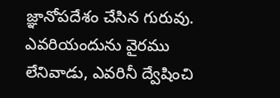జ్ఞానోపదేశం చేసిన గురువు. ఎవరియందును వైరము లేనివాడు, ఎవరినీ ద్వేషించి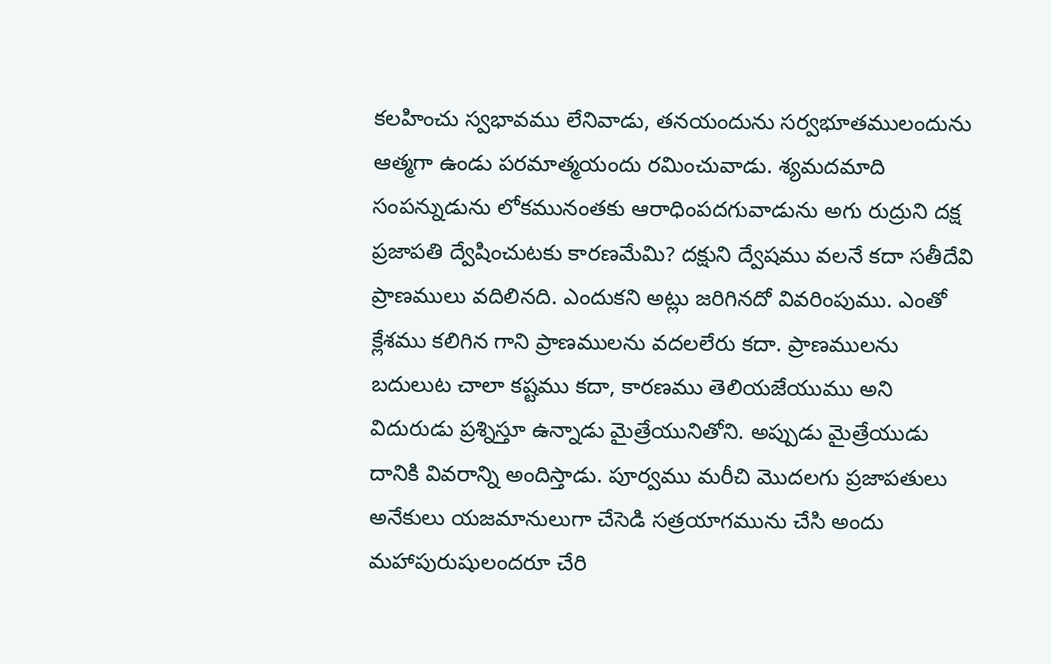కలహించు స్వభావము లేనివాడు, తనయందును సర్వభూతములందును ఆత్మగా ఉండు పరమాత్మయందు రమించువాడు. శ్యమదమాది సంపన్నుడును లోకమునంతకు ఆరాధింపదగువాడును అగు రుద్రుని దక్ష ప్రజాపతి ద్వేషించుటకు కారణమేమి? దక్షుని ద్వేషము వలనే కదా సతీదేవి ప్రాణములు వదిలినది. ఎందుకని అట్లు జరిగినదో వివరింపుము. ఎంతో క్లేశము కలిగిన గాని ప్రాణములను వదలలేరు కదా. ప్రాణములను బదులుట చాలా కష్టము కదా, కారణము తెలియజేయుము అని విదురుడు ప్రశ్నిస్తూ ఉన్నాడు మైత్రేయునితోని. అప్పుడు మైత్రేయుడు దానికి వివరాన్ని అందిస్తాడు. పూర్వము మరీచి మొదలగు ప్రజాపతులు అనేకులు యజమానులుగా చేసెడి సత్రయాగమును చేసి అందు మహాపురుషులందరూ చేరి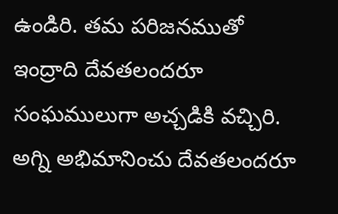ఉండిరి. తమ పరిజనముతో ఇంద్రాది దేవతలందరూ సంఘములుగా అచ్చడికి వచ్చిరి. అగ్ని అభిమానించు దేవతలందరూ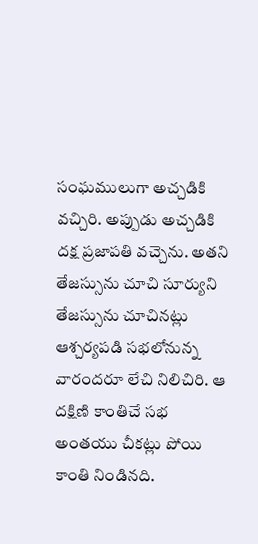సంఘములుగా అచ్చడికి వచ్చిరి. అప్పుడు అచ్చడికి దక్ష ప్రజాపతి వచ్చెను. అతని తేజస్సును చూచి సూర్యుని తేజస్సును చూచినట్లు ఆశ్చర్యపడి సభలోనున్న వారందరూ లేచి నిలిచిరి. ఆ దక్షిణి కాంతిచే సభ అంతయు చీకట్లు పోయి కాంతి నిండినది.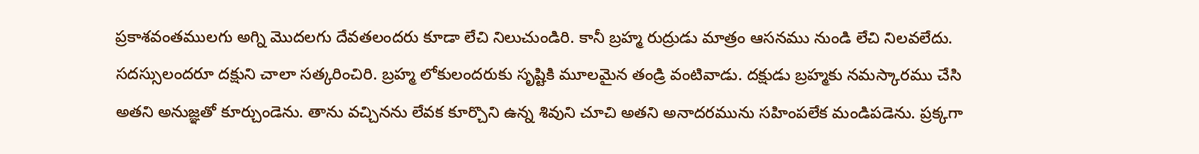ప్రకాశవంతములగు అగ్ని మొదలగు దేవతలందరు కూడా లేచి నిలుచుండిరి. కానీ బ్రహ్మ రుద్రుడు మాత్రం ఆసనము నుండి లేచి నిలవలేదు. సదస్సులందరూ దక్షుని చాలా సత్కరించిరి. బ్రహ్మ లోకులందరుకు సృష్టికి మూలమైన తండ్రి వంటివాడు. దక్షుడు బ్రహ్మకు నమస్కారము చేసి అతని అనుజ్ఞతో కూర్చుండెను. తాను వచ్చినను లేవక కూర్చొని ఉన్న శివుని చూచి అతని అనాదరమును సహింపలేక మండిపడెను. ప్రక్కగా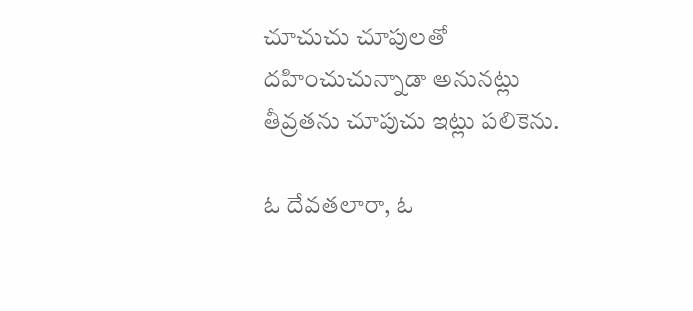చూచుచు చూపులతో దహించుచున్నాడా అనునట్లు తీవ్రతను చూపుచు ఇట్లు పలికెను.

ఓ దేవతలారా, ఓ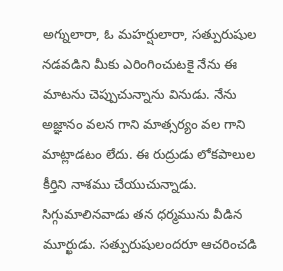అగ్నులారా, ఓ మహర్షులారా, సత్పురుషుల నడవడిని మీకు ఎరింగించుటకై నేను ఈ మాటను చెప్పుచున్నాను వినుడు. నేను అజ్ఞానం వలన గాని మాత్సర్యం వల గాని మాట్లాడటం లేదు. ఈ రుద్రుడు లోకపాలుల కీర్తిని నాశము చేయుచున్నాడు. సిగ్గుమాలినవాడు తన ధర్మమును వీడిన మూర్ఖుడు. సత్పురుషులందరూ ఆచరించడి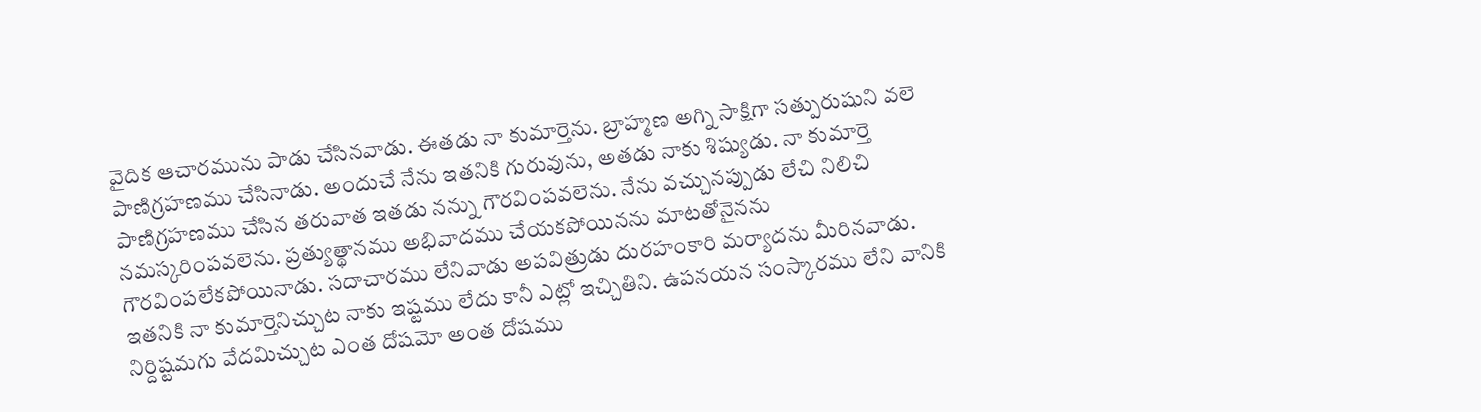వైదిక ఆచారమును పాడు చేసినవాడు. ఈతడు నా కుమార్తెను. బ్రాహ్మణ అగ్ని సాక్షిగా సత్పురుషుని వలె పాణిగ్రహణము చేసినాడు. అందుచే నేను ఇతనికి గురువును, అతడు నాకు శిష్యుడు. నా కుమార్తె పాణిగ్రహణము చేసిన తరువాత ఇతడు నన్ను గౌరవింపవలెను. నేను వచ్చునప్పుడు లేచి నిలిచి నమస్కరింపవలెను. ప్రత్యుత్థానము అభివాదము చేయకపోయినను మాటతోనైనను గౌరవింపలేకపోయినాడు. సదాచారము లేనివాడు అపవిత్రుడు దురహంకారి మర్యాదను మీరినవాడు. ఇతనికి నా కుమార్తెనిచ్చుట నాకు ఇష్టము లేదు కానీ ఎట్లో ఇచ్చితిని. ఉపనయన సంస్కారము లేని వానికి నిర్దిష్టమగు వేదమిచ్చుట ఎంత దోషమో అంత దోషము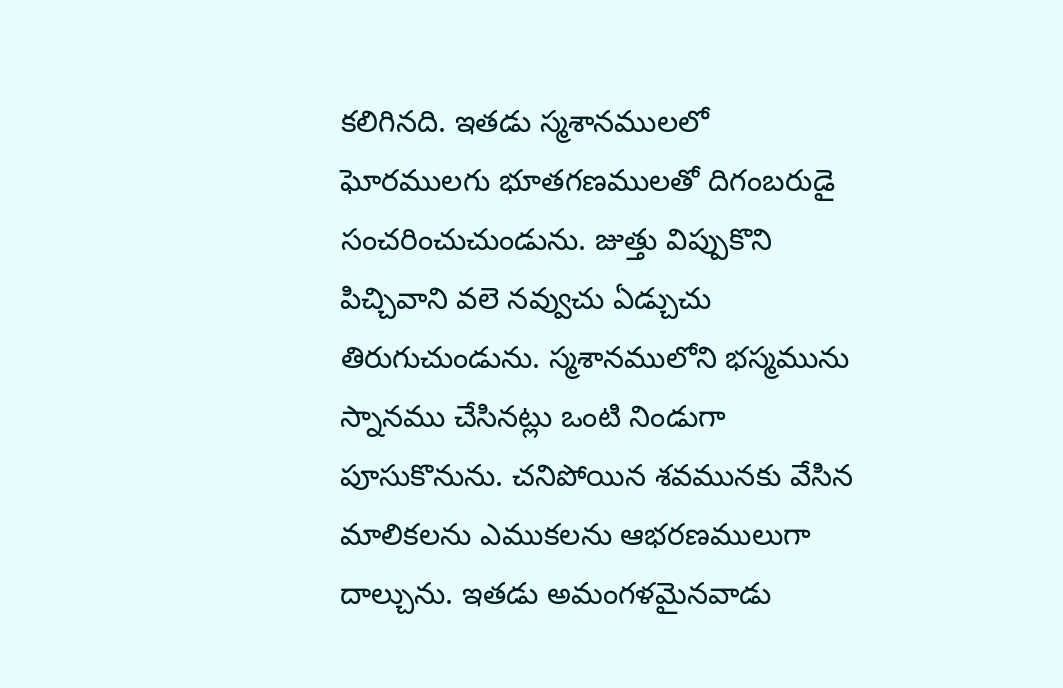కలిగినది. ఇతడు స్మశానములలో ఘోరములగు భూతగణములతో దిగంబరుడై సంచరించుచుండును. జుత్తు విప్పుకొని పిచ్చివాని వలె నవ్వుచు ఏడ్చుచు తిరుగుచుండును. స్మశానములోని భస్మమును స్నానము చేసినట్లు ఒంటి నిండుగా పూసుకొనును. చనిపోయిన శవమునకు వేసిన మాలికలను ఎముకలను ఆభరణములుగా దాల్చును. ఇతడు అమంగళమైనవాడు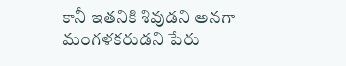కానీ ఇతనికి శివుడని అనగా మంగళకరుడని పేరు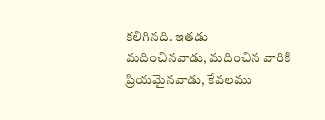కలిగినది. ఇతడు మదించినవాడు, మదించిన వారికి ప్రియమైనవాడు, కేవలము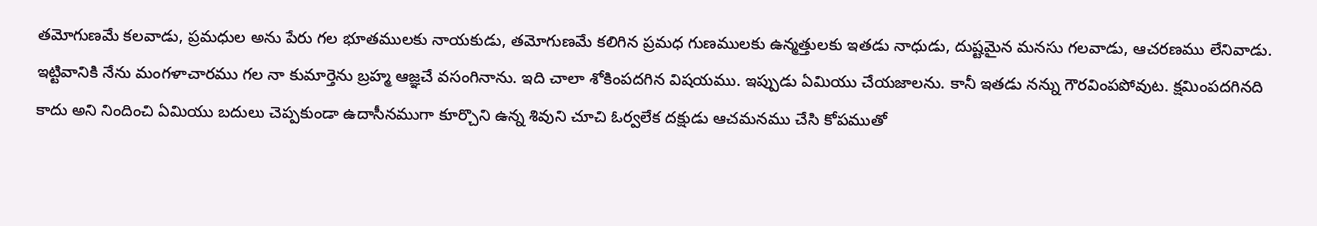తమోగుణమే కలవాడు, ప్రమధుల అను పేరు గల భూతములకు నాయకుడు, తమోగుణమే కలిగిన ప్రమధ గుణములకు ఉన్మత్తులకు ఇతడు నాధుడు, దుష్టమైన మనసు గలవాడు, ఆచరణము లేనివాడు. ఇట్టివానికి నేను మంగళాచారము గల నా కుమార్తెను బ్రహ్మ ఆజ్ఞచే వసంగినాను. ఇది చాలా శోకింపదగిన విషయము. ఇప్పుడు ఏమియు చేయజాలను. కానీ ఇతడు నన్ను గౌరవింపపోవుట. క్షమింపదగినది కాదు అని నిందించి ఏమియు బదులు చెప్పకుండా ఉదాసీనముగా కూర్చొని ఉన్న శివుని చూచి ఓర్వలేక దక్షుడు ఆచమనము చేసి కోపముతో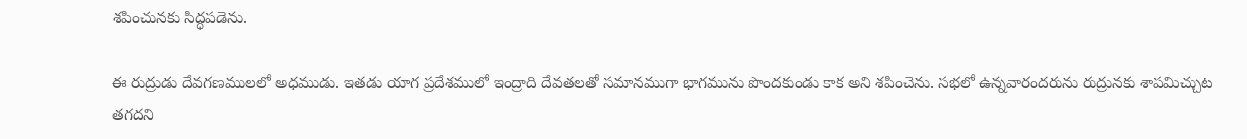శపించునకు సిద్ధపడెను.

ఈ రుద్రుడు దేవగణములలో అధముడు. ఇతడు యాగ ప్రదేశములో ఇంద్రాది దేవతలతో సమానముగా భాగమును పొందకుండు కాక అని శపించెను. సభలో ఉన్నవారందరును రుద్రునకు శాపమిచ్చుట తగదని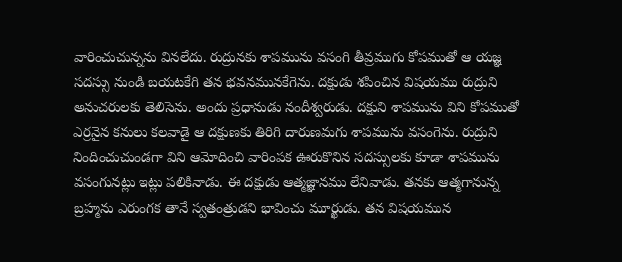వారించుచున్నను వినలేదు. రుద్రునకు శాపమును వసంగి తీవ్రముగు కోపముతో ఆ యజ్ఞ సదస్సు నుండి బయటకేగి తన భవనమునకేగెను. దక్షుడు శపించిన విషయము రుద్రుని అనుచరులకు తెలిసెను. అందు ప్రధానుడు నందీశ్వరుడు. దక్షుని శాపమును విని కోపముతో ఎర్రనైన కనులు కలవాడై ఆ దక్షుణకు తిరిగి దారుణమగు శాపమును వసంగెను. రుద్రుని నిందించుచుండగా విని ఆమోదించి వారింపక ఊరుకొనిన సదస్సులకు కూడా శాపమును వసంగునట్లు ఇట్లు పలికినాడు. ఈ దక్షుడు ఆత్మజ్ఞానము లేనివాడు. తనకు ఆత్మగానున్న బ్రహ్మను ఎరుంగక తానే స్వతంత్రుడని భావించు మూర్ఖుడు. తన విషయమున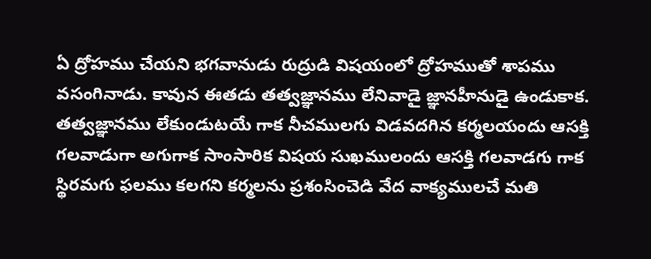ఏ ద్రోహము చేయని భగవానుడు రుద్రుడి విషయంలో ద్రోహముతో శాపము వసంగినాడు. కావున ఈతడు తత్వజ్ఞానము లేనివాడై జ్ఞానహీనుడై ఉండుకాక. తత్వజ్ఞానము లేకుండుటయే గాక నీచములగు విడవదగిన కర్మలయందు ఆసక్తి గలవాడుగా అగుగాక సాంసారిక విషయ సుఖములందు ఆసక్తి గలవాడగు గాక స్థిరమగు ఫలము కలగని కర్మలను ప్రశంసించెడి వేద వాక్యములచే మతి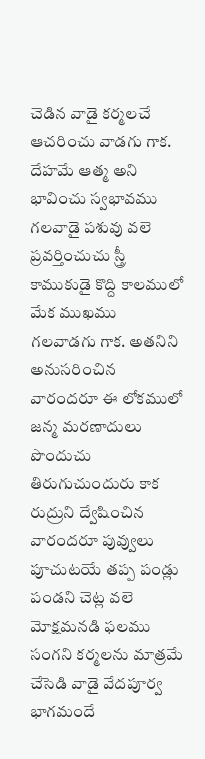చెడిన వాడై కర్మలచే ఆచరించు వాడగు గాక. దేహమే ఆత్మ అని భావించు స్వభావము గలవాడై పశువు వలె ప్రవర్తించుచు స్త్రీ కాముకుడై కొద్ది కాలములో మేక ముఖము గలవాడగు గాక. అతనిని అనుసరించిన వారందరూ ఈ లోకములో జన్మ మరణాదులు పొందుచు తిరుగుచుందురు కాక రుద్రుని ద్వేషించిన వారందరూ పువ్వులు పూచుటయే తప్ప పండ్లు పండని చెట్ల వలె మోక్షమనడి ఫలము సంగని కర్మలను మాత్రమే చేసెడి వాడై వేదపూర్వ భాగమందే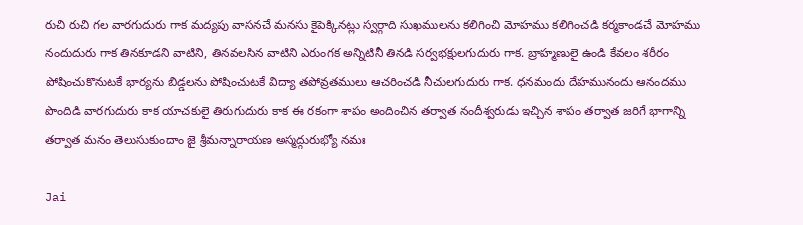రుచి రుచి గల వారగుదురు గాక మద్యపు వాసనచే మనసు కైపెక్కినట్లు స్వర్గాది సుఖములను కలిగించి మోహము కలిగించడి కర్మకాండచే మోహము నందుదురు గాక తినకూడని వాటిని, తినవలసిన వాటిని ఎరుంగక అన్నిటినీ తినడి సర్వభక్షులగుదురు గాక. బ్రాహ్మణులై ఉండి కేవలం శరీరం పోషించుకొనుటకే భార్యను బిడ్డలను పోషించుటకే విద్యా తపోవ్రతములు ఆచరించడి నీచులగుదురు గాక. ధనమందు దేహమునందు ఆనందము పొందిడి వారగుదురు కాక యాచకులై తిరుగుదురు కాక ఈ రకంగా శాపం అందించిన తర్వాత నందీశ్వరుడు ఇచ్చిన శాపం తర్వాత జరిగే భాగాన్ని తర్వాత మనం తెలుసుకుందాం జై శ్రీమన్నారాయణ అస్మద్గురుభ్యో నమః

Jai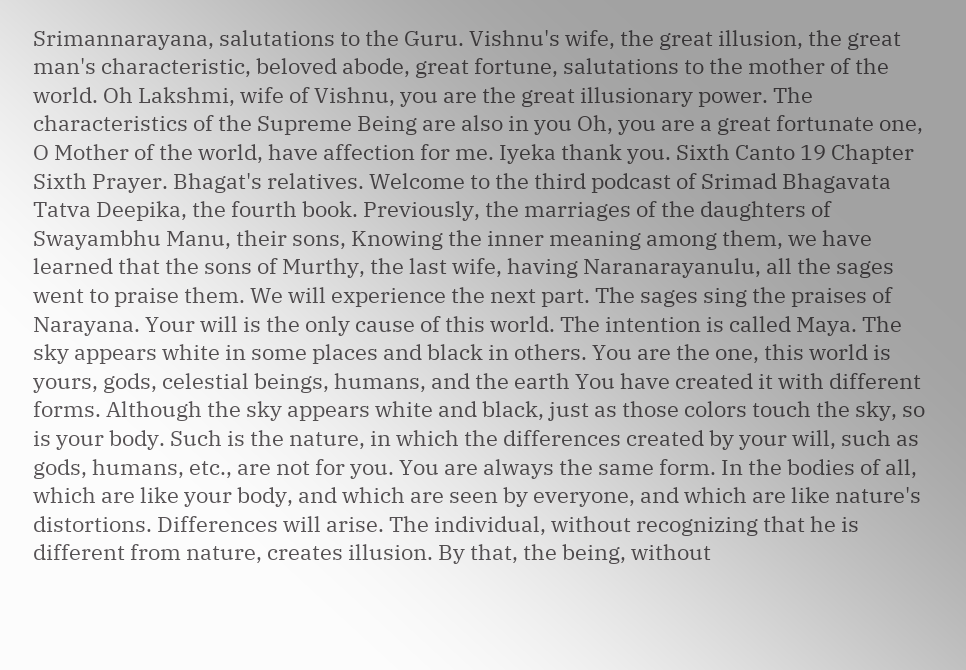Srimannarayana, salutations to the Guru. Vishnu's wife, the great illusion, the great man's characteristic, beloved abode, great fortune, salutations to the mother of the world. Oh Lakshmi, wife of Vishnu, you are the great illusionary power. The characteristics of the Supreme Being are also in you Oh, you are a great fortunate one, O Mother of the world, have affection for me. Iyeka thank you. Sixth Canto 19 Chapter Sixth Prayer. Bhagat's relatives. Welcome to the third podcast of Srimad Bhagavata Tatva Deepika, the fourth book. Previously, the marriages of the daughters of Swayambhu Manu, their sons, Knowing the inner meaning among them, we have learned that the sons of Murthy, the last wife, having Naranarayanulu, all the sages went to praise them. We will experience the next part. The sages sing the praises of Narayana. Your will is the only cause of this world. The intention is called Maya. The sky appears white in some places and black in others. You are the one, this world is yours, gods, celestial beings, humans, and the earth You have created it with different forms. Although the sky appears white and black, just as those colors touch the sky, so is your body. Such is the nature, in which the differences created by your will, such as gods, humans, etc., are not for you. You are always the same form. In the bodies of all, which are like your body, and which are seen by everyone, and which are like nature's distortions. Differences will arise. The individual, without recognizing that he is different from nature, creates illusion. By that, the being, without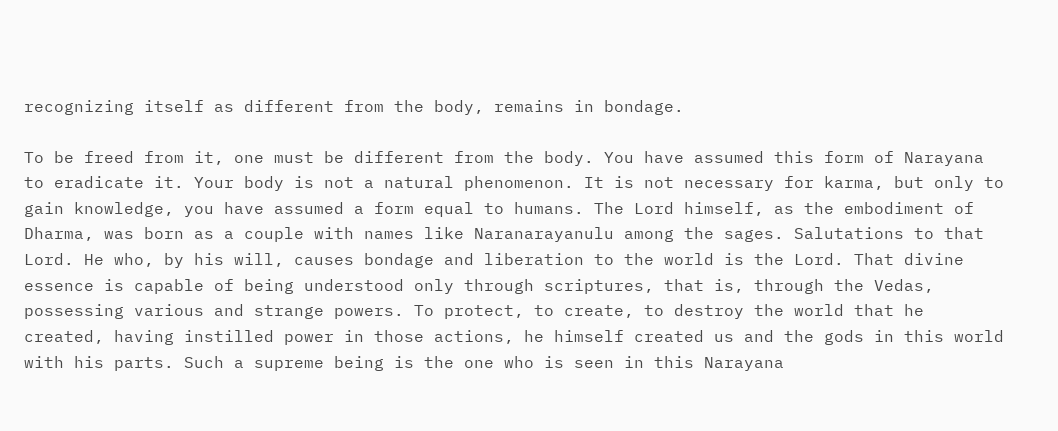recognizing itself as different from the body, remains in bondage.

To be freed from it, one must be different from the body. You have assumed this form of Narayana to eradicate it. Your body is not a natural phenomenon. It is not necessary for karma, but only to gain knowledge, you have assumed a form equal to humans. The Lord himself, as the embodiment of Dharma, was born as a couple with names like Naranarayanulu among the sages. Salutations to that Lord. He who, by his will, causes bondage and liberation to the world is the Lord. That divine essence is capable of being understood only through scriptures, that is, through the Vedas, possessing various and strange powers. To protect, to create, to destroy the world that he created, having instilled power in those actions, he himself created us and the gods in this world with his parts. Such a supreme being is the one who is seen in this Narayana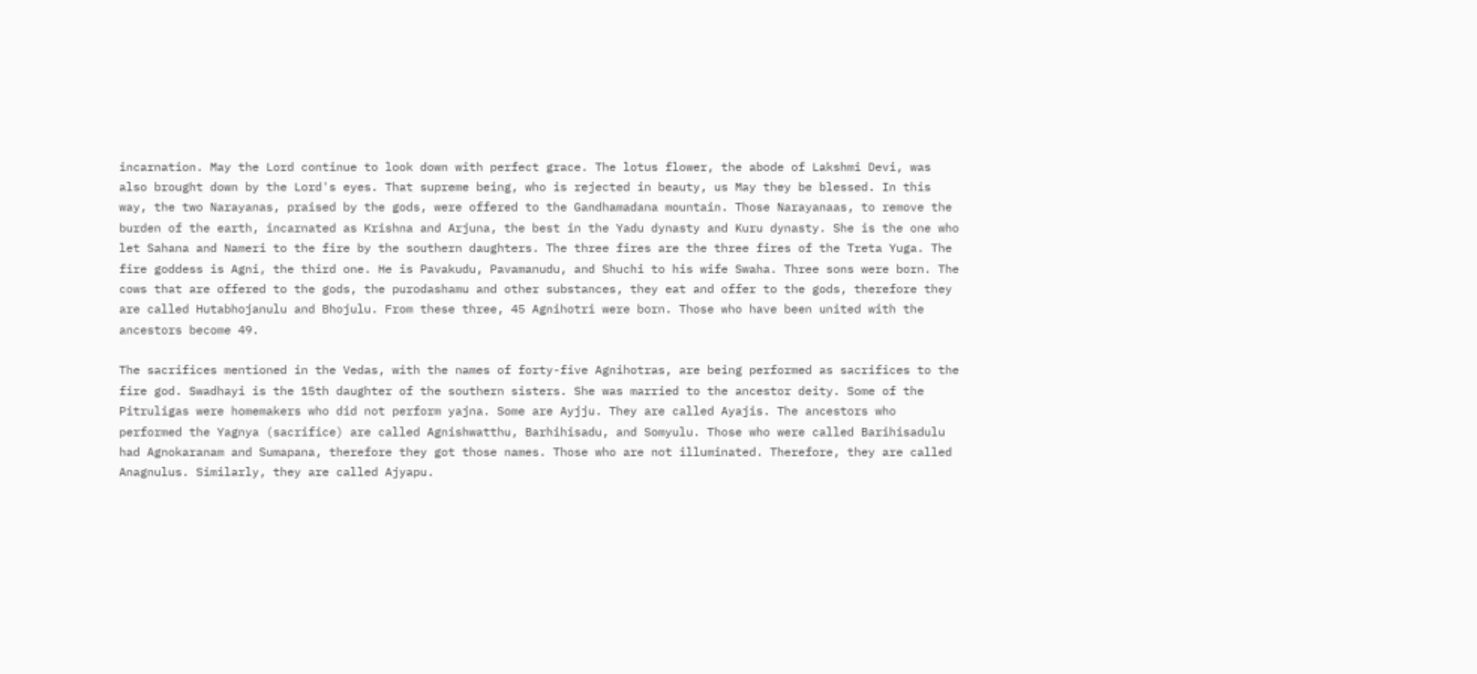incarnation. May the Lord continue to look down with perfect grace. The lotus flower, the abode of Lakshmi Devi, was also brought down by the Lord's eyes. That supreme being, who is rejected in beauty, us May they be blessed. In this way, the two Narayanas, praised by the gods, were offered to the Gandhamadana mountain. Those Narayanaas, to remove the burden of the earth, incarnated as Krishna and Arjuna, the best in the Yadu dynasty and Kuru dynasty. She is the one who let Sahana and Nameri to the fire by the southern daughters. The three fires are the three fires of the Treta Yuga. The fire goddess is Agni, the third one. He is Pavakudu, Pavamanudu, and Shuchi to his wife Swaha. Three sons were born. The cows that are offered to the gods, the purodashamu and other substances, they eat and offer to the gods, therefore they are called Hutabhojanulu and Bhojulu. From these three, 45 Agnihotri were born. Those who have been united with the ancestors become 49.

The sacrifices mentioned in the Vedas, with the names of forty-five Agnihotras, are being performed as sacrifices to the fire god. Swadhayi is the 15th daughter of the southern sisters. She was married to the ancestor deity. Some of the Pitruligas were homemakers who did not perform yajna. Some are Ayjju. They are called Ayajis. The ancestors who performed the Yagnya (sacrifice) are called Agnishwatthu, Barhihisadu, and Somyulu. Those who were called Barihisadulu had Agnokaranam and Sumapana, therefore they got those names. Those who are not illuminated. Therefore, they are called Anagnulus. Similarly, they are called Ajyapu.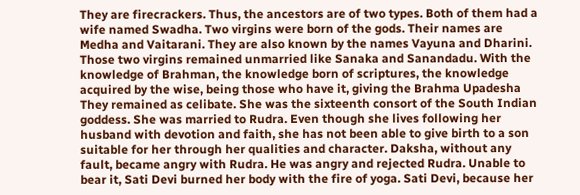They are firecrackers. Thus, the ancestors are of two types. Both of them had a wife named Swadha. Two virgins were born of the gods. Their names are Medha and Vaitarani. They are also known by the names Vayuna and Dharini. Those two virgins remained unmarried like Sanaka and Sanandadu. With the knowledge of Brahman, the knowledge born of scriptures, the knowledge acquired by the wise, being those who have it, giving the Brahma Upadesha They remained as celibate. She was the sixteenth consort of the South Indian goddess. She was married to Rudra. Even though she lives following her husband with devotion and faith, she has not been able to give birth to a son suitable for her through her qualities and character. Daksha, without any fault, became angry with Rudra. He was angry and rejected Rudra. Unable to bear it, Sati Devi burned her body with the fire of yoga. Sati Devi, because her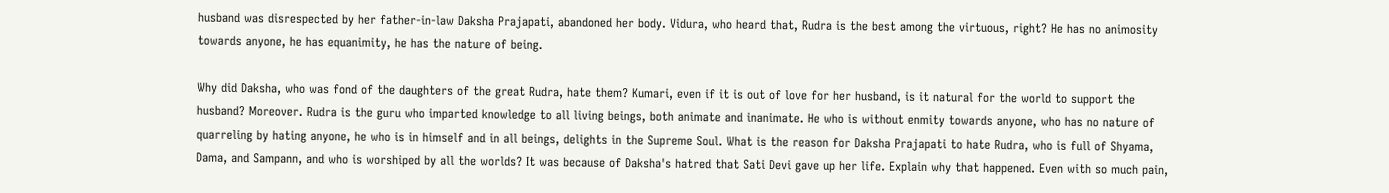husband was disrespected by her father-in-law Daksha Prajapati, abandoned her body. Vidura, who heard that, Rudra is the best among the virtuous, right? He has no animosity towards anyone, he has equanimity, he has the nature of being.

Why did Daksha, who was fond of the daughters of the great Rudra, hate them? Kumari, even if it is out of love for her husband, is it natural for the world to support the husband? Moreover. Rudra is the guru who imparted knowledge to all living beings, both animate and inanimate. He who is without enmity towards anyone, who has no nature of quarreling by hating anyone, he who is in himself and in all beings, delights in the Supreme Soul. What is the reason for Daksha Prajapati to hate Rudra, who is full of Shyama, Dama, and Sampann, and who is worshiped by all the worlds? It was because of Daksha's hatred that Sati Devi gave up her life. Explain why that happened. Even with so much pain,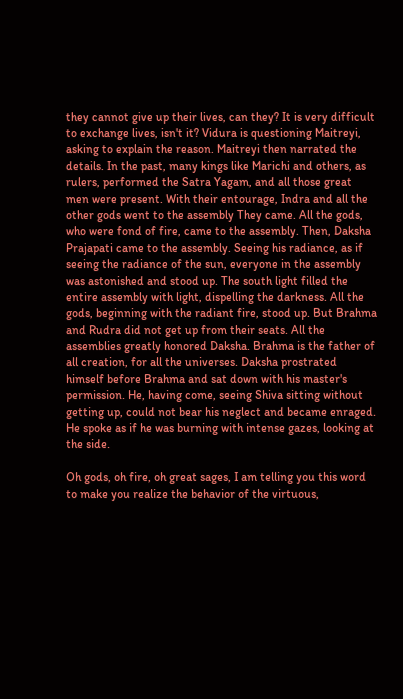they cannot give up their lives, can they? It is very difficult to exchange lives, isn't it? Vidura is questioning Maitreyi, asking to explain the reason. Maitreyi then narrated the details. In the past, many kings like Marichi and others, as rulers, performed the Satra Yagam, and all those great men were present. With their entourage, Indra and all the other gods went to the assembly They came. All the gods, who were fond of fire, came to the assembly. Then, Daksha Prajapati came to the assembly. Seeing his radiance, as if seeing the radiance of the sun, everyone in the assembly was astonished and stood up. The south light filled the entire assembly with light, dispelling the darkness. All the gods, beginning with the radiant fire, stood up. But Brahma and Rudra did not get up from their seats. All the assemblies greatly honored Daksha. Brahma is the father of all creation, for all the universes. Daksha prostrated himself before Brahma and sat down with his master's permission. He, having come, seeing Shiva sitting without getting up, could not bear his neglect and became enraged. He spoke as if he was burning with intense gazes, looking at the side.

Oh gods, oh fire, oh great sages, I am telling you this word to make you realize the behavior of the virtuous,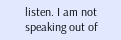listen. I am not speaking out of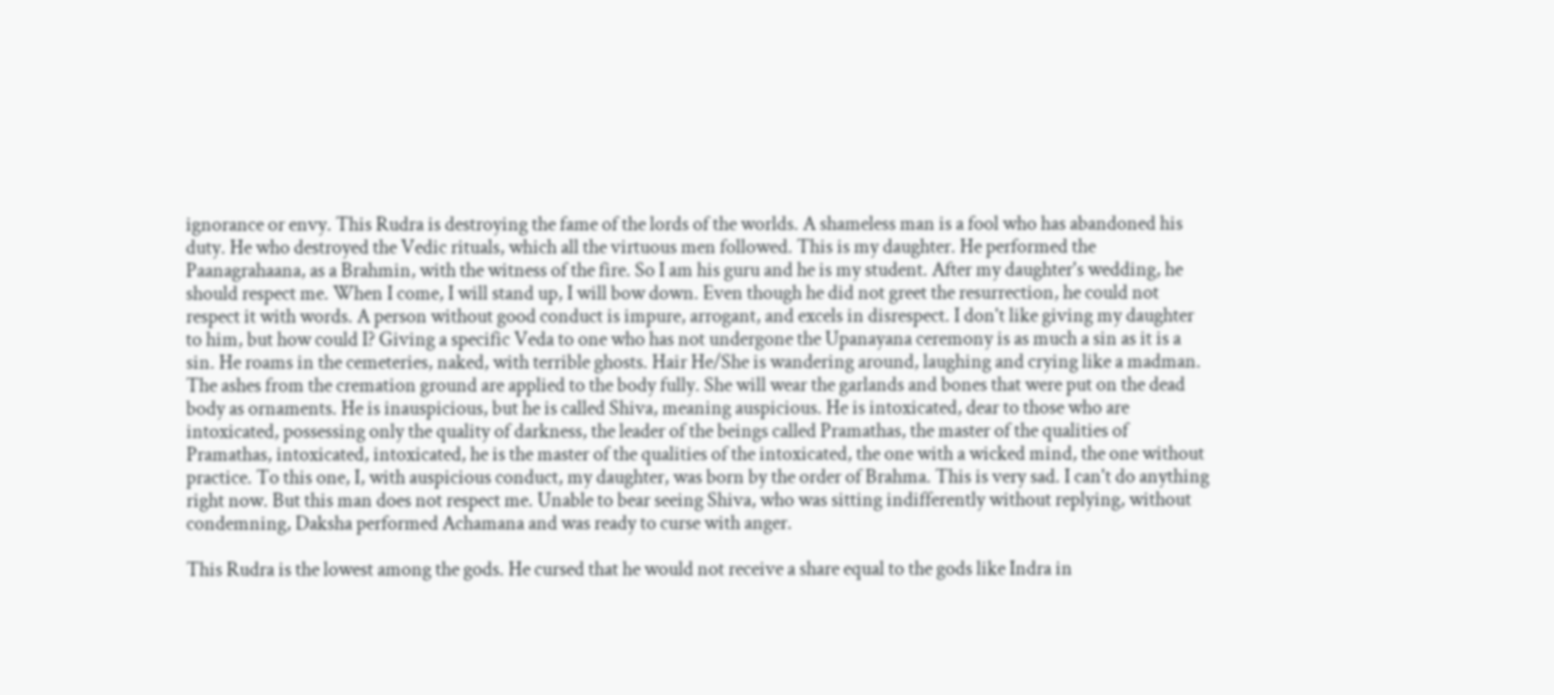ignorance or envy. This Rudra is destroying the fame of the lords of the worlds. A shameless man is a fool who has abandoned his duty. He who destroyed the Vedic rituals, which all the virtuous men followed. This is my daughter. He performed the Paanagrahaana, as a Brahmin, with the witness of the fire. So I am his guru and he is my student. After my daughter's wedding, he should respect me. When I come, I will stand up, I will bow down. Even though he did not greet the resurrection, he could not respect it with words. A person without good conduct is impure, arrogant, and excels in disrespect. I don't like giving my daughter to him, but how could I? Giving a specific Veda to one who has not undergone the Upanayana ceremony is as much a sin as it is a sin. He roams in the cemeteries, naked, with terrible ghosts. Hair He/She is wandering around, laughing and crying like a madman. The ashes from the cremation ground are applied to the body fully. She will wear the garlands and bones that were put on the dead body as ornaments. He is inauspicious, but he is called Shiva, meaning auspicious. He is intoxicated, dear to those who are intoxicated, possessing only the quality of darkness, the leader of the beings called Pramathas, the master of the qualities of Pramathas, intoxicated, intoxicated, he is the master of the qualities of the intoxicated, the one with a wicked mind, the one without practice. To this one, I, with auspicious conduct, my daughter, was born by the order of Brahma. This is very sad. I can't do anything right now. But this man does not respect me. Unable to bear seeing Shiva, who was sitting indifferently without replying, without condemning, Daksha performed Achamana and was ready to curse with anger.

This Rudra is the lowest among the gods. He cursed that he would not receive a share equal to the gods like Indra in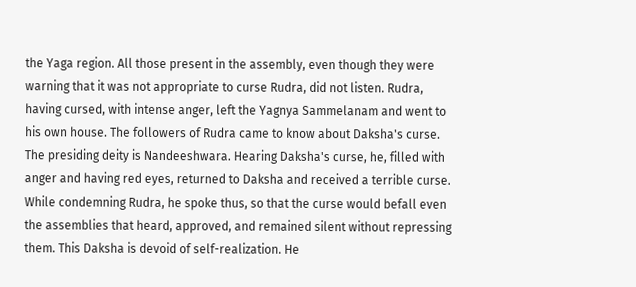the Yaga region. All those present in the assembly, even though they were warning that it was not appropriate to curse Rudra, did not listen. Rudra, having cursed, with intense anger, left the Yagnya Sammelanam and went to his own house. The followers of Rudra came to know about Daksha's curse. The presiding deity is Nandeeshwara. Hearing Daksha's curse, he, filled with anger and having red eyes, returned to Daksha and received a terrible curse. While condemning Rudra, he spoke thus, so that the curse would befall even the assemblies that heard, approved, and remained silent without repressing them. This Daksha is devoid of self-realization. He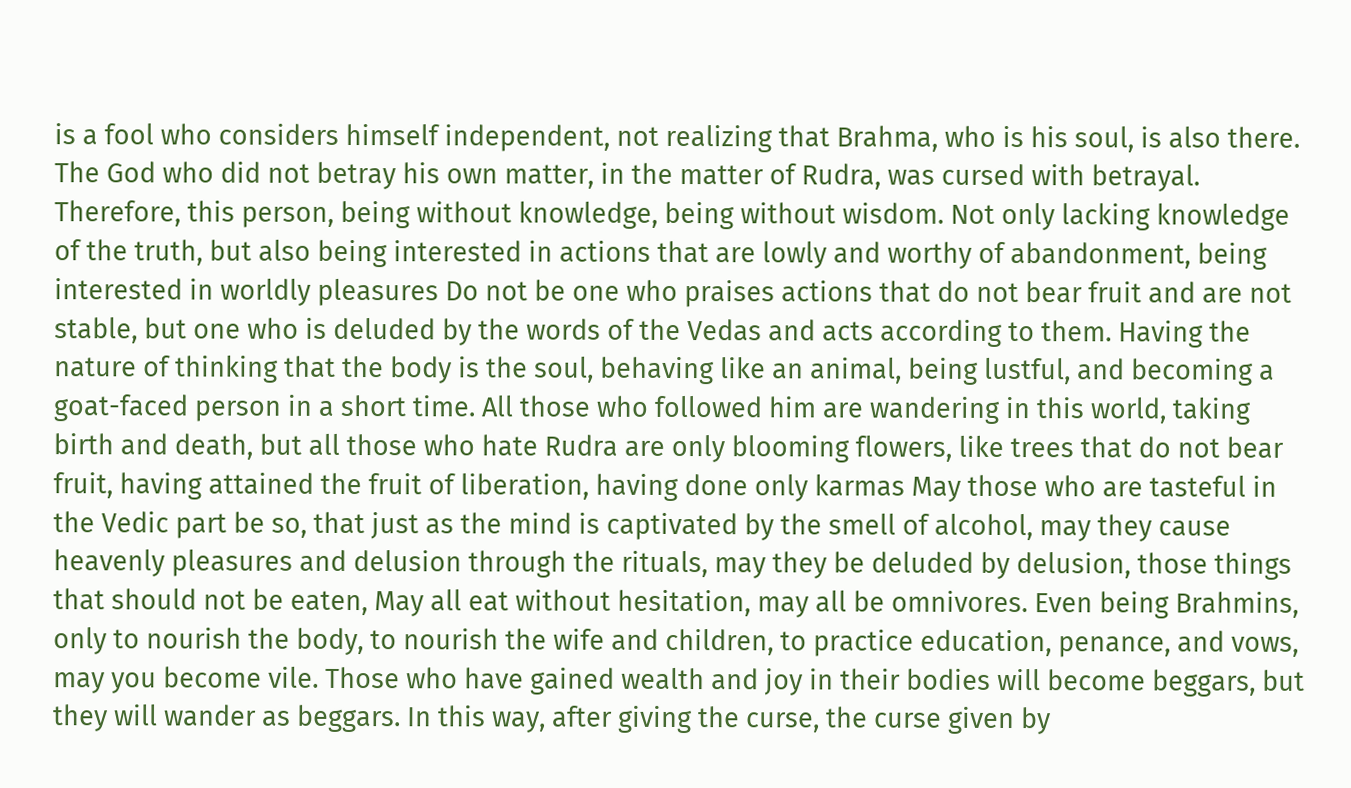is a fool who considers himself independent, not realizing that Brahma, who is his soul, is also there. The God who did not betray his own matter, in the matter of Rudra, was cursed with betrayal. Therefore, this person, being without knowledge, being without wisdom. Not only lacking knowledge of the truth, but also being interested in actions that are lowly and worthy of abandonment, being interested in worldly pleasures Do not be one who praises actions that do not bear fruit and are not stable, but one who is deluded by the words of the Vedas and acts according to them. Having the nature of thinking that the body is the soul, behaving like an animal, being lustful, and becoming a goat-faced person in a short time. All those who followed him are wandering in this world, taking birth and death, but all those who hate Rudra are only blooming flowers, like trees that do not bear fruit, having attained the fruit of liberation, having done only karmas May those who are tasteful in the Vedic part be so, that just as the mind is captivated by the smell of alcohol, may they cause heavenly pleasures and delusion through the rituals, may they be deluded by delusion, those things that should not be eaten, May all eat without hesitation, may all be omnivores. Even being Brahmins, only to nourish the body, to nourish the wife and children, to practice education, penance, and vows, may you become vile. Those who have gained wealth and joy in their bodies will become beggars, but they will wander as beggars. In this way, after giving the curse, the curse given by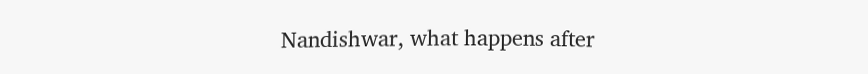Nandishwar, what happens after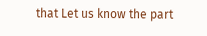that Let us know the part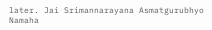later. Jai Srimannarayana Asmatgurubhyo Namaha